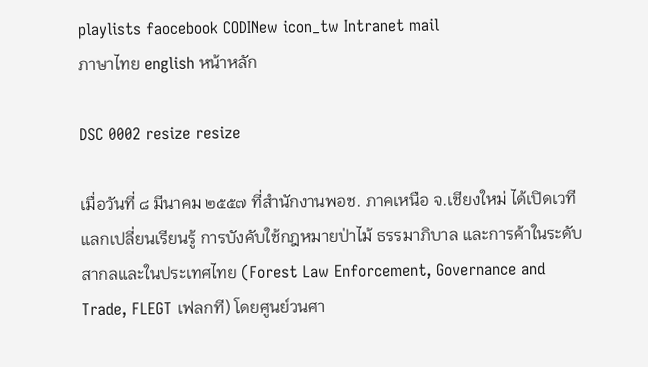playlists faocebook CODINew icon_tw Intranet mail
ภาษาไทย english หน้าหลัก

DSC 0002 resize resize

เมื่อวันที่ ๘ มีนาคม ๒๕๕๗ ที่สำนักงานพอช. ภาคเหนือ จ.เชียงใหม่ ได้เปิดเวทีแลกเปลี่ยนเรียนรู้ การบังคับใช้กฎหมายป่าไม้ ธรรมาภิบาล และการค้าในระดับสากลและในประเทศไทย (Forest Law Enforcement, Governance and Trade, FLEGT เฟลกที) โดยศูนย์วนศา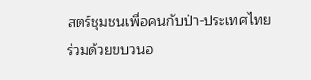สตร์ชุมชนเพื่อคนกับป่า-ประเทศไทย ร่วมด้วยขบวนอ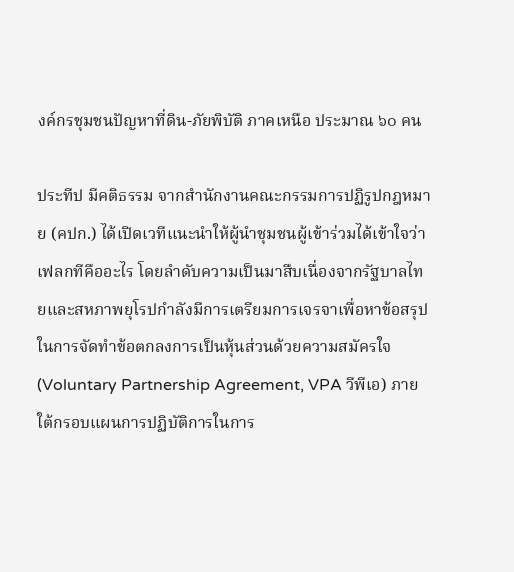งค์กรชุมชนปัญหาที่ดิน-ภัยพิบัติ ภาคเหนือ ประมาณ ๖๐ คน

ประทีป มีคติธรรม จากสำนักงานคณะกรรมการปฏิรูปกฎหมาย (คปก.) ได้เปิดเวทีแนะนำให้ผู้นำชุมชนผู้เข้าร่วมได้เข้าใจว่า เฟลกทีคืออะไร โดยลำดับความเป็นมาสืบเนื่องจากรัฐบาลไทยและสหภาพยุโรปกำลังมีการเตรียมการเจรจาเพื่อหาข้อสรุปในการจัดทำข้อตกลงการเป็นหุ้นส่วนด้วยความสมัครใจ (Voluntary Partnership Agreement, VPA วีพีเอ) ภายใต้กรอบแผนการปฏิบัติการในการ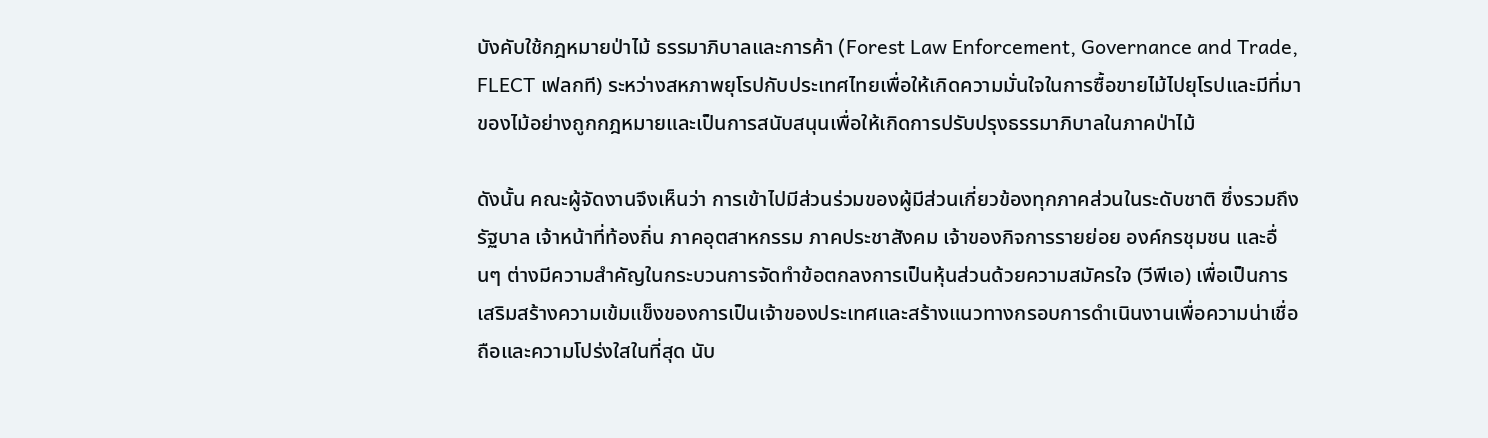บังคับใช้กฎหมายป่าไม้ ธรรมาภิบาลและการค้า (Forest Law Enforcement, Governance and Trade, FLECT เฟลกที) ระหว่างสหภาพยุโรปกับประเทศไทยเพื่อให้เกิดความมั่นใจในการซื้อขายไม้ไปยุโรปและมีที่มาของไม้อย่างถูกกฎหมายและเป็นการสนับสนุนเพื่อให้เกิดการปรับปรุงธรรมาภิบาลในภาคป่าไม้

ดังนั้น คณะผู้จัดงานจึงเห็นว่า การเข้าไปมีส่วนร่วมของผู้มีส่วนเกี่ยวข้องทุกภาคส่วนในระดับชาติ ซึ่งรวมถึงรัฐบาล เจ้าหน้าที่ท้องถิ่น ภาคอุตสาหกรรม ภาคประชาสังคม เจ้าของกิจการรายย่อย องค์กรชุมชน และอื่นๆ ต่างมีความสำคัญในกระบวนการจัดทำข้อตกลงการเป็นหุ้นส่วนด้วยความสมัครใจ (วีพีเอ) เพื่อเป็นการเสริมสร้างความเข้มแข็งของการเป็นเจ้าของประเทศและสร้างแนวทางกรอบการดำเนินงานเพื่อความน่าเชื่อถือและความโปร่งใสในที่สุด นับ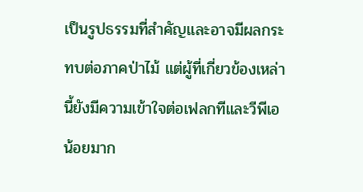เป็นรูปธรรมที่สำคัญและอาจมีผลกระทบต่อภาคป่าไม้ แต่ผู้ที่เกี่ยวข้องเหล่านี้ยังมีความเข้าใจต่อเฟลกทีและวีพีเอน้อยมาก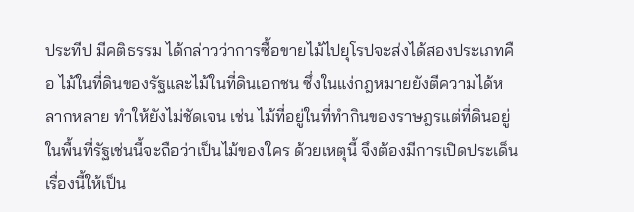ประทีป มีคติธรรม ได้กล่าวว่าการซื้อขายไม้ไปยุโรปจะส่งได้สองประเภทคือ ไม้ในที่ดินของรัฐและไม้ในที่ดินเอกชน ซึ่งในแง่กฎหมายยังตีความได้หลากหลาย ทำให้ยังไม่ชัดเจน เช่น ไม้ที่อยู่ในที่ทำกินของราษฎรแต่ที่ดินอยู่ในพื้นที่รัฐเช่นนี้จะถือว่าเป็นไม้ของใคร ด้วยเหตุนี้ จึงต้องมีการเปิดประเด็นเรื่องนี้ให้เป็น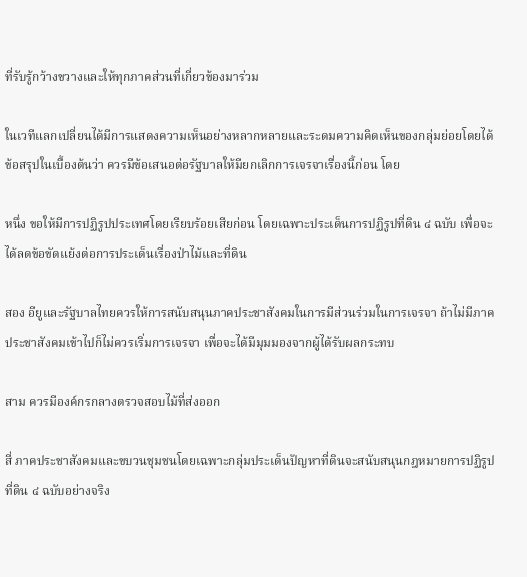ที่รับรู้กว้างขวางและให้ทุกภาคส่วนที่เกี่ยวข้องมาร่วม

ในเวทีแลกเปลี่ยนได้มีการแสดงความเห็นอย่างหลากหลายและระดมความคิดเห็นของกลุ่มย่อยโดยได้ข้อสรุปในเบื้องต้นว่า ควรมีข้อเสนอต่อรัฐบาลให้มียกเลิกการเจรจาเรื่องนี้ก่อน โดย

หนึ่ง ขอให้มีการปฏิรูปประเทศโดยเรียบร้อยเสียก่อน โดยเฉพาะประเด็นการปฏิรูปที่ดิน ๔ ฉบับ เพื่อจะได้ลดข้อขัดแย้งต่อการประเด็นเรื่องป่าไม้และที่ดิน

สอง อียูและรัฐบาลไทยควรให้การสนับสนุนภาคประชาสังคมในการมีส่วนร่วมในการเจรจา ถ้าไม่มีภาคประชาสังคมเข้าไปก็ไม่ควรเริ่มการเจรจา เพื่อจะได้มีมุมมองจากผู้ได้รับผลกระทบ

สาม ควรมีองค์กรกลางตรวจสอบไม้ที่ส่งออก

สี่ ภาคประชาสังคมและขบวนชุมชนโดยเฉพาะกลุ่มประเด็นปัญหาที่ดินจะสนับสนุนกฎหมายการปฏิรูปที่ดิน ๔ ฉบับอย่างจริง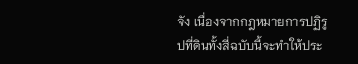จัง เนื่องจากกฎหมายการปฏิรูปที่ดินทั้งสี่ฉบับนี้จะทำให้ประ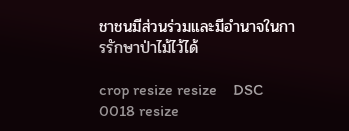ชาชนมีส่วนร่วมและมีอำนาจในการรักษาป่าไม้ไว้ได้

crop resize resize    DSC 0018 resize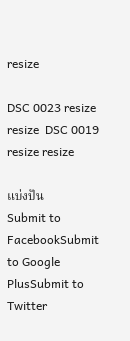resize

DSC 0023 resize resize  DSC 0019 resize resize

แบ่งปัน
Submit to FacebookSubmit to Google PlusSubmit to Twitter